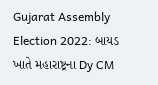Gujarat Assembly Election 2022: બાયડ ખાતે મહારાષ્ટ્રના Dy CM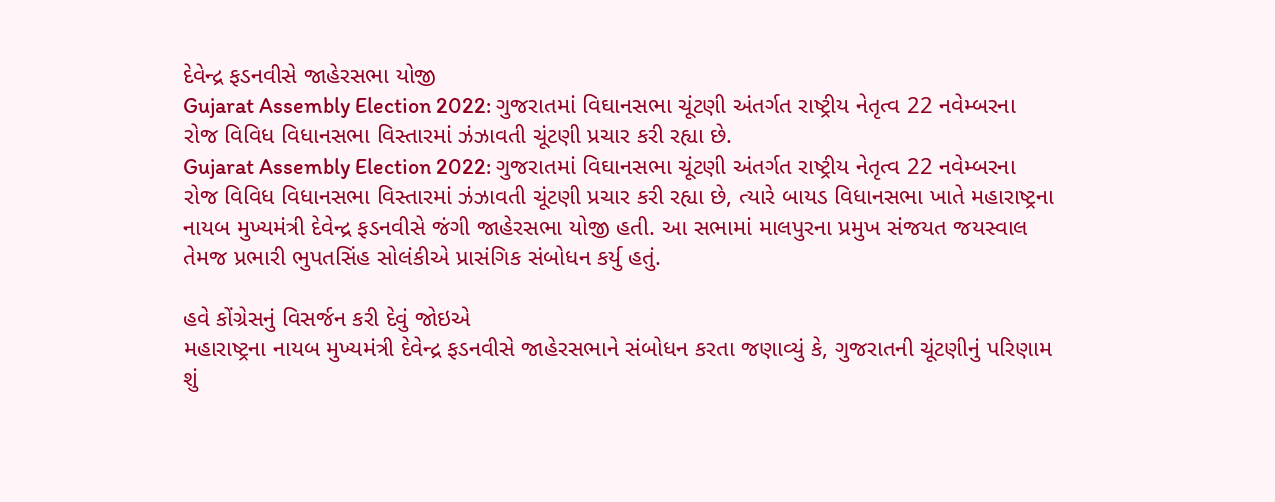દેવેન્દ્ર ફડનવીસે જાહેરસભા યોજી
Gujarat Assembly Election 2022: ગુજરાતમાં વિઘાનસભા ચૂંટણી અંતર્ગત રાષ્ટ્રીય નેતૃત્વ 22 નવેમ્બરના રોજ વિવિધ વિધાનસભા વિસ્તારમાં ઝંઝાવતી ચૂંટણી પ્રચાર કરી રહ્યા છે.
Gujarat Assembly Election 2022: ગુજરાતમાં વિઘાનસભા ચૂંટણી અંતર્ગત રાષ્ટ્રીય નેતૃત્વ 22 નવેમ્બરના રોજ વિવિધ વિધાનસભા વિસ્તારમાં ઝંઝાવતી ચૂંટણી પ્રચાર કરી રહ્યા છે, ત્યારે બાયડ વિધાનસભા ખાતે મહારાષ્ટ્રના નાયબ મુખ્યમંત્રી દેવેન્દ્ર ફડનવીસે જંગી જાહેરસભા યોજી હતી. આ સભામાં માલપુરના પ્રમુખ સંજયત જયસ્વાલ તેમજ પ્રભારી ભુપતસિંહ સોલંકીએ પ્રાસંગિક સંબોધન કર્યુ હતું.

હવે કોંગ્રેસનું વિસર્જન કરી દેવું જોઇએ
મહારાષ્ટ્રના નાયબ મુખ્યમંત્રી દેવેન્દ્ર ફડનવીસે જાહેરસભાને સંબોધન કરતા જણાવ્યું કે, ગુજરાતની ચૂંટણીનું પરિણામ શું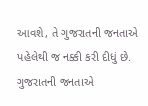આવશે, તે ગુજરાતની જનતાએ પહેલેથી જ નક્કી કરી દીધું છે. ગુજરાતની જનતાએ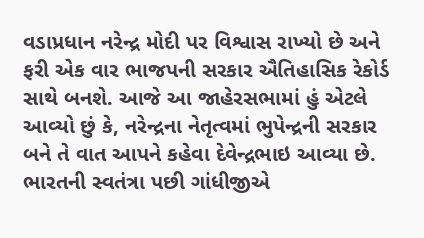વડાપ્રધાન નરેન્દ્ર મોદી પર વિશ્વાસ રાખ્યો છે અને ફરી એક વાર ભાજપની સરકાર ઐતિહાસિક રેકોર્ડ સાથે બનશે. આજે આ જાહેરસભામાં હું એટલે આવ્યો છું કે, નરેન્દ્રના નેતૃત્વમાં ભુપેન્દ્રની સરકાર બને તે વાત આપને કહેવા દેવેન્દ્રભાઇ આવ્યા છે. ભારતની સ્વતંત્રા પછી ગાંધીજીએ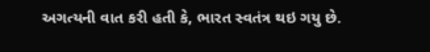અગત્યની વાત કરી હતી કે, ભારત સ્વતંત્ર થઇ ગયુ છે.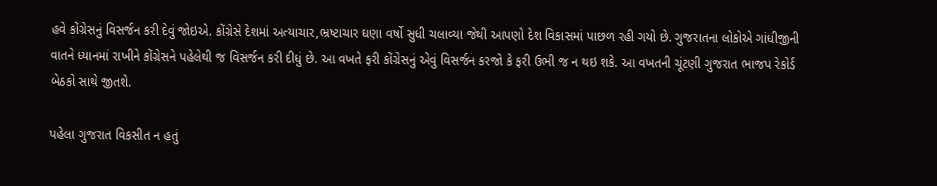હવે કોંગ્રેસનું વિસર્જન કરી દેવું જોઇએ. કોંગ્રેસે દેશમાં અત્યાચાર,ભ્રષ્ટાચાર ઘણા વર્ષો સુધી ચલાવ્યા જેથી આપણો દેશ વિકાસમાં પાછળ રહી ગયો છે. ગુજરાતના લોકોએ ગાંધીજીની વાતને ધ્યાનમાં રાખીને કોંગ્રેસને પહેલેથી જ વિસર્જન કરી દીધું છે. આ વખતે ફરી કોંગ્રેસનું એવું વિસર્જન કરજો કે ફરી ઉભી જ ન થઇ શકે. આ વખતની ચૂંટણી ગુજરાત ભાજપ રેકોર્ડ બેઠકો સાથે જીતશે.

પહેલા ગુજરાત વિકસીત ન હતું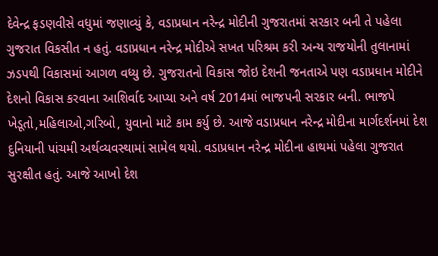દેવેન્દ્ર ફડણવીસે વધુમાં જણાવ્યું કે, વડાપ્રધાન નરેન્દ્ર મોદીની ગુજરાતમાં સરકાર બની તે પહેલા ગુજરાત વિકસીત ન હતું. વડાપ્રધાન નરેન્દ્ર મોદીએ સખત પરિશ્રમ કરી અન્ય રાજયોની તુલાનામાં ઝડપથી વિકાસમાં આગળ વધ્યુ છે. ગુજરાતનો વિકાસ જોઇ દેશની જનતાએ પણ વડાપ્રધાન મોદીને દેશનો વિકાસ કરવાના આશિર્વાદ આપ્યા અને વર્ષ 2014માં ભાજપની સરકાર બની. ભાજપે ખેડૂતો,મહિલાઓ,ગરિબો, યુવાનો માટે કામ કર્યુ છે. આજે વડાપ્રધાન નરેન્દ્ર મોદીના માર્ગદર્શનમાં દેશ દુનિયાની પાંચમી અર્થવ્યવસ્થામાં સામેલ થયો. વડાપ્રધાન નરેન્દ્ર મોદીના હાથમાં પહેલા ગુજરાત સુરક્ષીત હતું. આજે આખો દેશ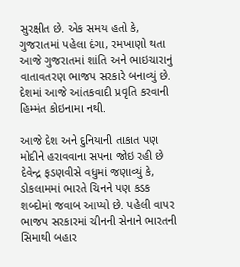સુરક્ષીત છે. એક સમય હતો કે, ગુજરાતમાં પહેલા દંગા, રમખાણો થતા આજે ગુજરાતમાં શાંતિ અને ભાઇચારાનું વાતાવતરણ ભાજપ સરકારે બનાવ્યું છે. દેશમાં આજે આંતકવાદી પ્રવૃતિ કરવાની હિમ્મંત કોઇનામા નથી.

આજે દેશ અને દુનિયાની તાકાત પણ મોદીને હરાવવાના સપના જોઇ રહી છે
દેવેન્દ્ર ફડણવીસે વધુમાં જણાવ્યું કે, ડોકલામમાં ભારતે ચિનને પણ કડક શબ્દોમાં જવાબ આપ્યો છે. પહેલી વાપર ભાજપ સરકારમાં ચીનની સેનાને ભારતની સિમાથી બહાર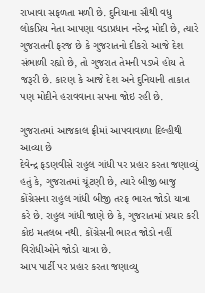રાખાવા સફળતા મળી છે. દુનિયાના સૌથી વધુ લોકપ્રિય નેતા આપણા વડાપ્રધાન નરેન્દ્ર મોદી છે, ત્યારે ગુજરાતની ફરજ છે કે ગુજરાતનો દીકરો આજે દેશ સંભાળી રહ્યો છે, તો ગુજરાત તેમની પડખે હોય તે જરૂરી છે. કારણ કે આજે દેશ અને દુનિયાની તાકાત પણ મોદીને હરાવવાના સપના જોઇ રહી છે.

ગુજરાતમાં આજકાલ ફ્રીમાં આપવાવાળા દિલ્હીથી આવ્યા છે
દેવેન્દ્ર ફડણવીસે રાહુલ ગાંધી પર પ્રહાર કરતા જણાવ્યું હતું કે, ગુજરાતમાં ચૂંટણી છે, ત્યારે બીજી બાજુ કોંગ્રેસના રાહુલ ગાંધી બીજી તરફ ભારત જોડો યાત્રા કરે છે. રાહુલ ગાંધી જાણે છે કે, ગુજરાતમાં પ્રચાર કરી કોઇ મતલબ નથી. કોંગ્રેસની ભારત જોડો નહીં વિરોધીઓને જોડો યાત્રા છે.
આપ પાર્ટી પર પ્રહાર કરતા જણાવ્યુ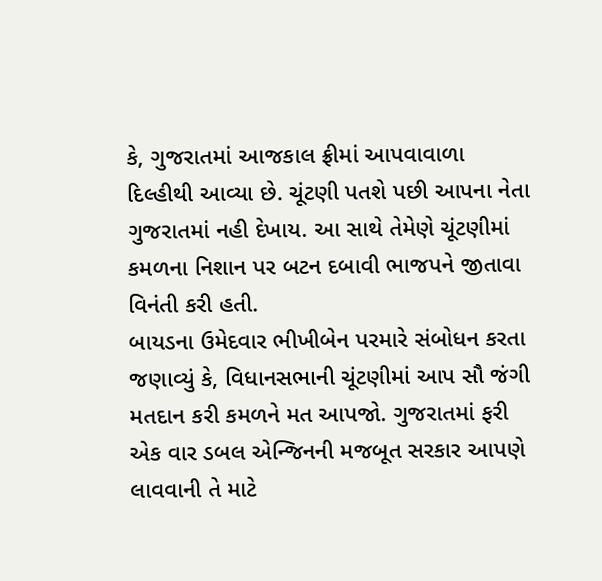કે, ગુજરાતમાં આજકાલ ફ્રીમાં આપવાવાળા દિલ્હીથી આવ્યા છે. ચૂંટણી પતશે પછી આપના નેતા ગુજરાતમાં નહી દેખાય. આ સાથે તેમેણે ચૂંટણીમાં કમળના નિશાન પર બટન દબાવી ભાજપને જીતાવા વિનંતી કરી હતી.
બાયડના ઉમેદવાર ભીખીબેન પરમારે સંબોધન કરતા જણાવ્યું કે, વિધાનસભાની ચૂંટણીમાં આપ સૌ જંગી મતદાન કરી કમળને મત આપજો. ગુજરાતમાં ફરી એક વાર ડબલ એન્જિનની મજબૂત સરકાર આપણે લાવવાની તે માટે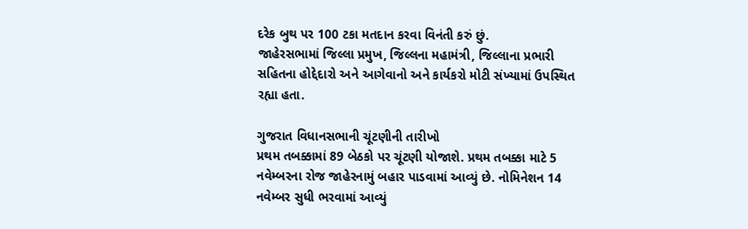દરેક બુથ પર 100 ટકા મતદાન કરવા વિનંતી કરું છું.
જાહેરસભામાં જિલ્લા પ્રમુખ, જિલ્લના મહામંત્રી, જિલ્લાના પ્રભારી સહિતના હોદ્દેદારો અને આગેવાનો અને કાર્યકરો મોટી સંખ્યામાં ઉપસ્થિત રહ્યા હતા.

ગુજરાત વિધાનસભાની ચૂંટણીની તારીખો
પ્રથમ તબક્કામાં 89 બેઠકો પર ચૂંટણી યોજાશે. પ્રથમ તબક્કા માટે 5 નવેમ્બરના રોજ જાહેરનામું બહાર પાડવામાં આવ્યું છે. નોમિનેશન 14 નવેમ્બર સુધી ભરવામાં આવ્યું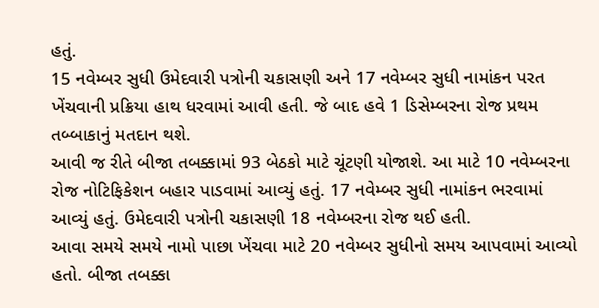હતું.
15 નવેમ્બર સુધી ઉમેદવારી પત્રોની ચકાસણી અને 17 નવેમ્બર સુધી નામાંકન પરત ખેંચવાની પ્રક્રિયા હાથ ધરવામાં આવી હતી. જે બાદ હવે 1 ડિસેમ્બરના રોજ પ્રથમ તબ્બાકાનું મતદાન થશે.
આવી જ રીતે બીજા તબક્કામાં 93 બેઠકો માટે ચૂંટણી યોજાશે. આ માટે 10 નવેમ્બરના રોજ નોટિફિકેશન બહાર પાડવામાં આવ્યું હતું. 17 નવેમ્બર સુધી નામાંકન ભરવામાં આવ્યું હતું. ઉમેદવારી પત્રોની ચકાસણી 18 નવેમ્બરના રોજ થઈ હતી.
આવા સમયે સમયે નામો પાછા ખેંચવા માટે 20 નવેમ્બર સુધીનો સમય આપવામાં આવ્યો હતો. બીજા તબક્કા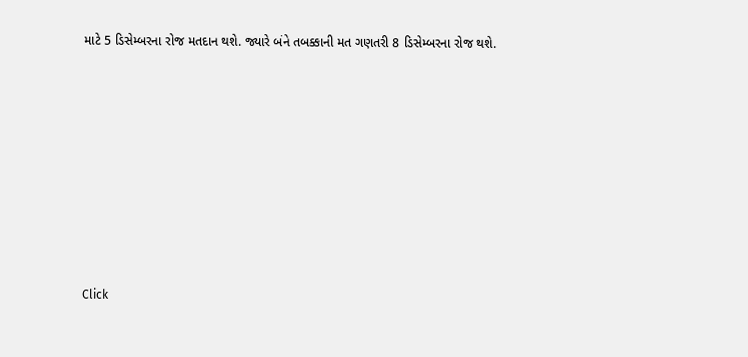માટે 5 ડિસેમ્બરના રોજ મતદાન થશે. જ્યારે બંને તબક્કાની મત ગણતરી 8 ડિસેમ્બરના રોજ થશે.












Click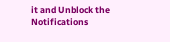it and Unblock the Notifications